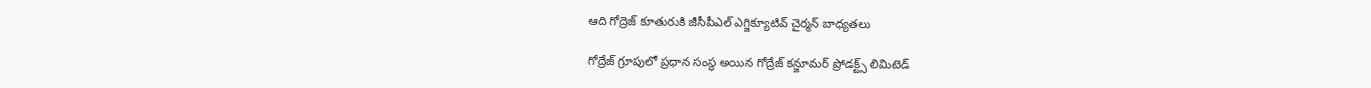ఆది గోద్రెజ్ కూతురుకి జీసీపీఎల్ ఎగ్జిక్యూటివ్ చైర్మ‌న్ బాధ్య‌త‌లు

గోద్రేజ్‌ గ్రూపులో ప్రధాన సంస్థ అయిన‌ గోద్రేజ్‌ కన్జూమర్‌ ప్రోడక్ట్స్‌ లిమిటెడ్‌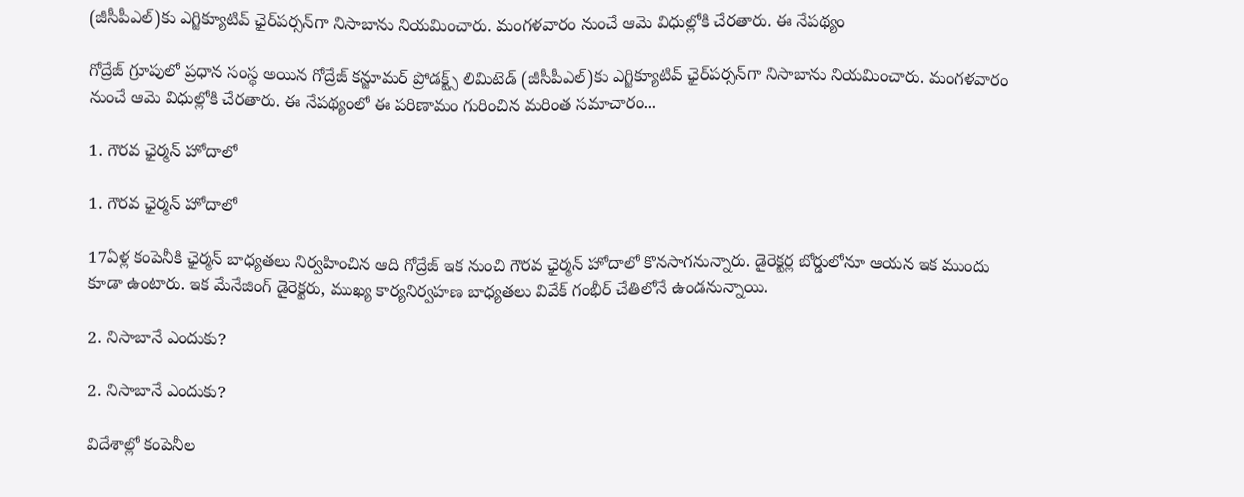(జీసీపీఎల్‌)కు ఎగ్జిక్యూటివ్‌ ఛైర్‌పర్సన్‌గా నిసాబాను నియ‌మించారు. మంగ‌ళ‌వారం నుంచే ఆమె విధుల్లోకి చేర‌తారు. ఈ నేప‌థ్యం

గోద్రేజ్‌ గ్రూపులో ప్రధాన సంస్థ అయిన‌ గోద్రేజ్‌ కన్జూమర్‌ ప్రోడక్ట్స్‌ లిమిటెడ్‌ (జీసీపీఎల్‌)కు ఎగ్జిక్యూటివ్‌ ఛైర్‌పర్సన్‌గా నిసాబాను నియ‌మించారు. మంగ‌ళ‌వారం నుంచే ఆమె విధుల్లోకి చేర‌తారు. ఈ నేప‌థ్యంలో ఈ పరిణామం గురించిన మ‌రింత స‌మాచారం...

1. గౌర‌వ ఛైర్మ‌న్ హోదాలో

1. గౌర‌వ ఛైర్మ‌న్ హోదాలో

17ఏళ్ల కంపెనీకి ఛైర్మన్‌ బాధ్యతలు నిర్వహించిన ఆది గోద్రేజ్‌ ఇక నుంచి గౌరవ ఛైర్మన్‌ హోదాలో కొన‌సాగ‌నున్నారు. డైరెక్టర్ల బోర్డులోనూ ఆయన ఇక ముందు కూడా ఉంటారు. ఇక మేనేజింగ్‌ డైరెక్టరు, ముఖ్య కార్యనిర్వహణ బాధ్యతలు వివేక్‌ గంభీర్‌ చేతిలోనే ఉండనున్నాయి.

2. నిసాబానే ఎందుకు?

2. నిసాబానే ఎందుకు?

విదేశాల్లో కంపెనీల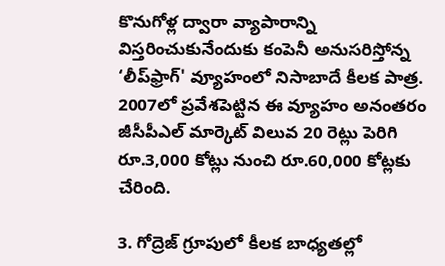కొనుగోళ్ల ద్వారా వ్యాపారాన్ని విస్తరించుకునేందుకు కంపెనీ అనుసరిస్తోన్న ‘లీప్‌ఫ్రాగ్‌' వ్యూహంలో నిసాబాదే కీలక పాత్ర. 2007లో ప్రవేశపెట్టిన ఈ వ్యూహం అనంతరం జీసీపీఎల్‌ మార్కెట్‌ విలువ 20 రెట్లు పెరిగి రూ.3,000 కోట్లు నుంచి రూ.60,000 కోట్లకు చేరింది.

3. గోద్రెజ్ గ్రూపులో కీల‌క బాధ్య‌త‌ల్లో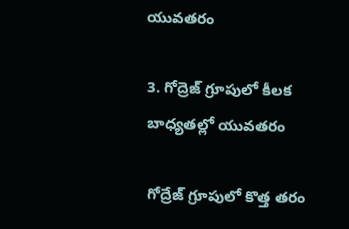యువ‌త‌రం

3. గోద్రెజ్ గ్రూపులో కీల‌క బాధ్య‌త‌ల్లో యువ‌త‌రం

గోద్రేజ్‌ గ్రూపులో కొత్త తరం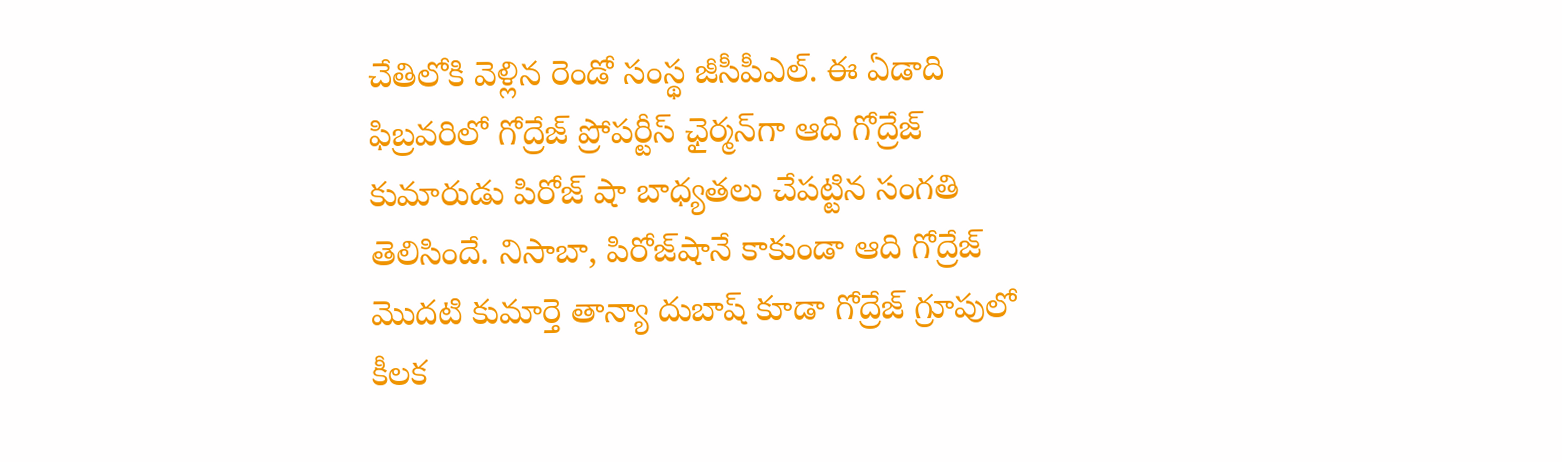చేతిలోకి వెళ్లిన రెండో సంస్థ జీసీపీఎల్‌. ఈ ఏడాది ఫిబ్రవరిలో గోద్రేజ్‌ ప్రోపర్టీస్‌ ఛైర్మన్‌గా ఆది గోద్రేజ్‌ కుమారుడు పిరోజ్‌ షా బాధ్యతలు చేపట్టిన సంగతి తెలిసిందే. నిసాబా, పిరోజ్‌షానే కాకుండా ఆది గోద్రేజ్‌ మొదటి కుమార్తె తాన్యా దుబాష్‌ కూడా గోద్రేజ్‌ గ్రూపులో కీలక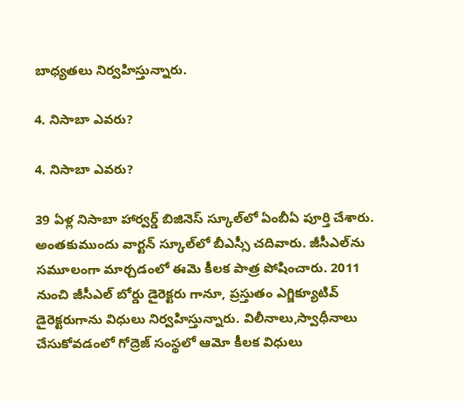బాధ్యతలు నిర్వహిస్తున్నారు.

4. నిసాబా ఎవ‌రు?

4. నిసాబా ఎవ‌రు?

39 ఏళ్ల నిసాబా హార్వ‌ర్డ్ బిజినెస్ స్కూల్‌లో ఏంబీఏ పూర్తి చేశారు. అంత‌కుముందు వార్ట‌న్ స్కూల్‌లో బీఎస్సీ చ‌దివారు. జీసీఎల్‌ను స‌మూలంగా మార్చ‌డంలో ఈమె కీల‌క పాత్ర పోషించారు. 2011 నుంచి జీసీఎల్ బోర్డు డైరెక్ట‌రు గానూ, ప్ర‌స్తుతం ఎగ్జిక్యూటివ్ డైరెక్ట‌రుగాను విధులు నిర్వ‌హిస్తున్నారు. విలీనాలు,స్వాధీనాలు చేసుకోవ‌డంలో గోద్రెజ్ సంస్థ‌లో ఆమో కీల‌క విధులు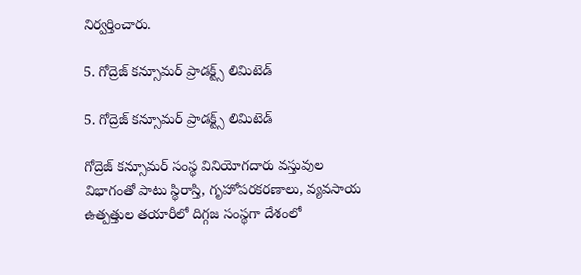నిర్వ‌ర్తించారు.

5. గోద్రెజ్ క‌న్సూమ‌ర్ ప్రాడ‌క్ట్స్ లిమిటెడ్‌

5. గోద్రెజ్ క‌న్సూమ‌ర్ ప్రాడ‌క్ట్స్ లిమిటెడ్‌

గోద్రెజ్ క‌న్సూమ‌ర్ సంస్థ వినియోగ‌దారు వ‌స్తువుల విభాగంతో పాటు స్థిరాస్తి, గృహోప‌ర‌క‌ర‌ణాలు, వ్య‌వ‌సాయ ఉత్ప‌త్తుల త‌యారీలో దిగ్గ‌జ సంస్థ‌గా దేశంలో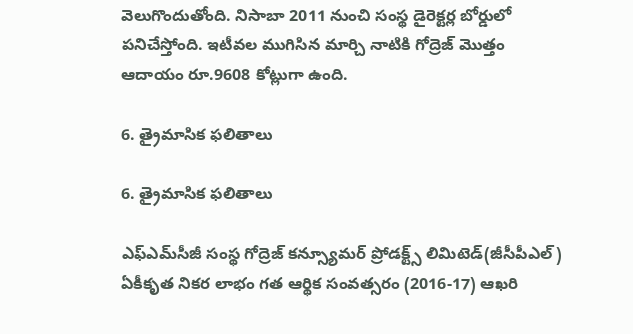వెలుగొందుతోంది. నిసాబా 2011 నుంచి సంస్థ డైరెక్ట‌ర్ల బోర్డులో ప‌నిచేస్తోంది. ఇటీవ‌ల ముగిసిన మార్చి నాటికి గోద్రెజ్ మొత్తం ఆదాయం రూ.9608 కోట్లుగా ఉంది.

6. త్రైమాసిక ఫ‌లితాలు

6. త్రైమాసిక ఫ‌లితాలు

ఎఫ్‌ఎమ్‌సీజీ సంస్థ గోద్రెజ్ కన్స్యూమర్ ప్రోడక్ట్స్ లిమిటెడ్(జీసీపీఎల్) ఏకీకృత నికర లాభం గత ఆర్థిక సంవత్సరం (2016-17) ఆఖరి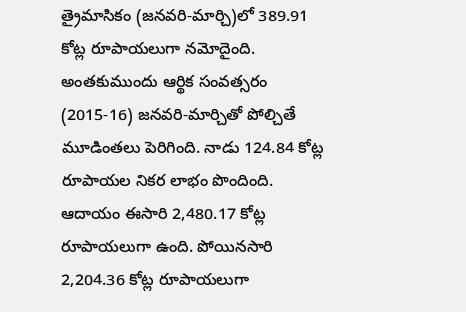త్రైమాసికం (జనవరి-మార్చి)లో 389.91 కోట్ల రూపాయలుగా నమోదైంది. అంతకుముందు ఆర్థిక సంవత్సరం (2015-16) జనవరి-మార్చితో పోల్చితే మూడింతలు పెరిగింది. నాడు 124.84 కోట్ల రూపాయల నికర లాభం పొందింది. ఆదాయం ఈసారి 2,480.17 కోట్ల రూపాయలుగా ఉంది. పోయినసారి 2,204.36 కోట్ల రూపాయలుగా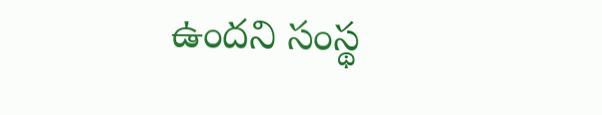ఉందని సంస్థ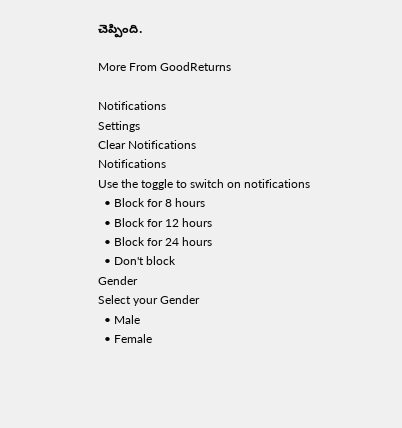చెప్పింది.

More From GoodReturns

Notifications
Settings
Clear Notifications
Notifications
Use the toggle to switch on notifications
  • Block for 8 hours
  • Block for 12 hours
  • Block for 24 hours
  • Don't block
Gender
Select your Gender
  • Male
  • Female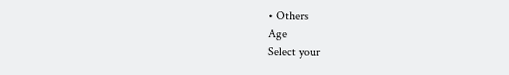• Others
Age
Select your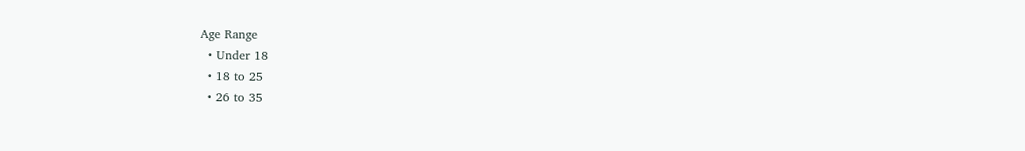Age Range
  • Under 18
  • 18 to 25
  • 26 to 35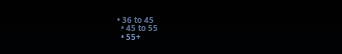• 36 to 45
  • 45 to 55
  • 55+